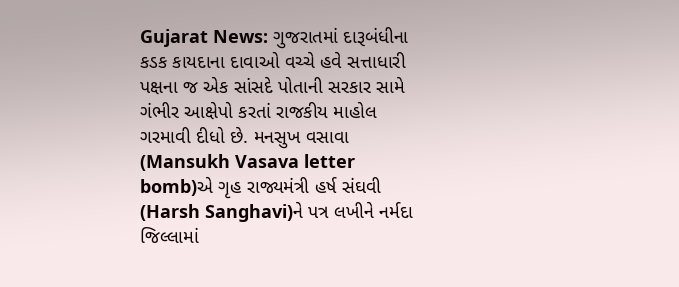Gujarat News: ગુજરાતમાં દારૂબંધીના કડક કાયદાના દાવાઓ વચ્ચે હવે સત્તાધારી પક્ષના જ એક સાંસદે પોતાની સરકાર સામે ગંભીર આક્ષેપો કરતાં રાજકીય માહોલ ગરમાવી દીધો છે. મનસુખ વસાવા (Mansukh Vasava letter bomb)એ ગૃહ રાજ્યમંત્રી હર્ષ સંઘવી (Harsh Sanghavi)ને પત્ર લખીને નર્મદા જિલ્લામાં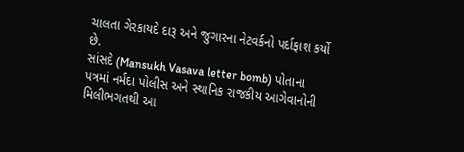ચાલતા ગેરકાયદે દારૂ અને જુગારના નેટવર્કનો પર્દાફાશ કર્યો છે.
સાંસદે (Mansukh Vasava letter bomb) પોતાના પત્રમાં નર્મદા પોલીસ અને સ્થાનિક રાજકીય આગેવાનોની મિલીભગતથી આ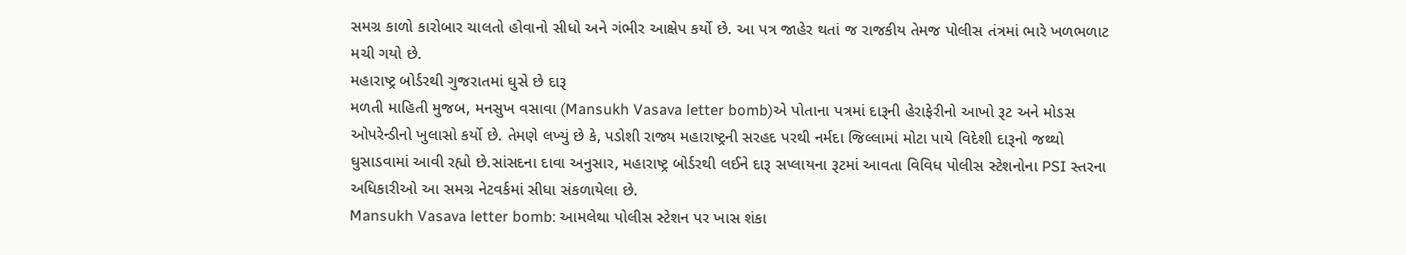સમગ્ર કાળો કારોબાર ચાલતો હોવાનો સીધો અને ગંભીર આક્ષેપ કર્યો છે. આ પત્ર જાહેર થતાં જ રાજકીય તેમજ પોલીસ તંત્રમાં ભારે ખળભળાટ મચી ગયો છે.
મહારાષ્ટ્ર બોર્ડરથી ગુજરાતમાં ઘુસે છે દારૂ
મળતી માહિતી મુજબ, મનસુખ વસાવા (Mansukh Vasava letter bomb)એ પોતાના પત્રમાં દારૂની હેરાફેરીનો આખો રૂટ અને મોડસ ઓપરેન્ડીનો ખુલાસો કર્યો છે. તેમણે લખ્યું છે કે, પડોશી રાજ્ય મહારાષ્ટ્રની સરહદ પરથી નર્મદા જિલ્લામાં મોટા પાયે વિદેશી દારૂનો જથ્થો ઘુસાડવામાં આવી રહ્યો છે.સાંસદના દાવા અનુસાર, મહારાષ્ટ્ર બોર્ડરથી લઈને દારૂ સપ્લાયના રૂટમાં આવતા વિવિધ પોલીસ સ્ટેશનોના PSI સ્તરના અધિકારીઓ આ સમગ્ર નેટવર્કમાં સીધા સંકળાયેલા છે.
Mansukh Vasava letter bomb: આમલેથા પોલીસ સ્ટેશન પર ખાસ શંકા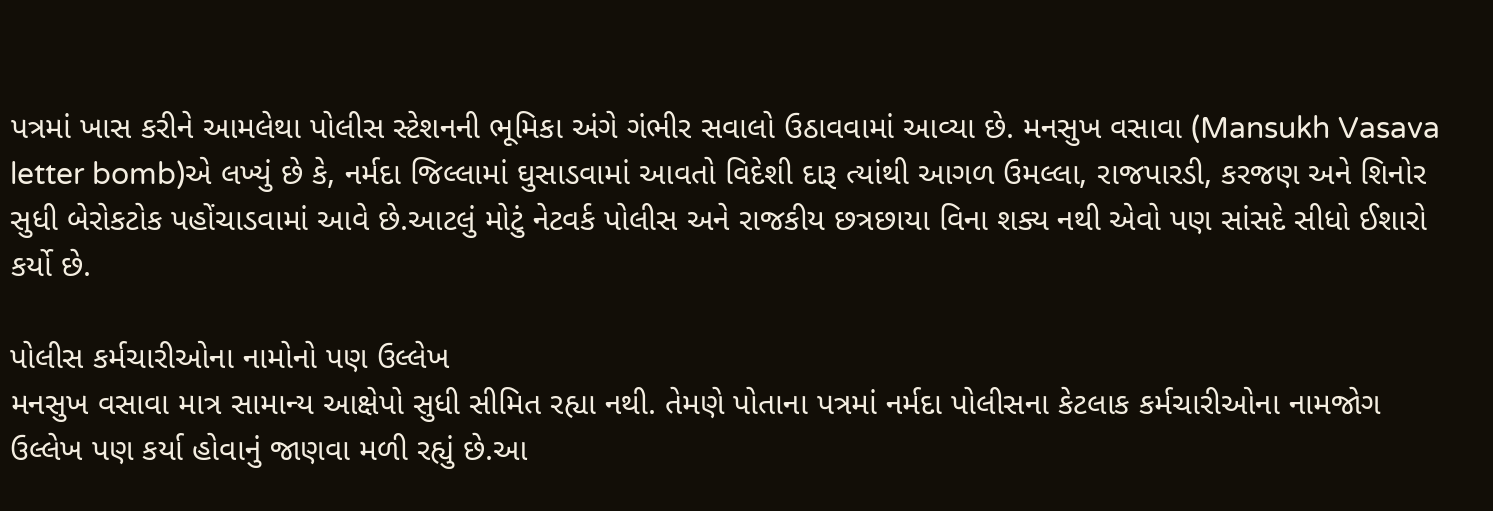પત્રમાં ખાસ કરીને આમલેથા પોલીસ સ્ટેશનની ભૂમિકા અંગે ગંભીર સવાલો ઉઠાવવામાં આવ્યા છે. મનસુખ વસાવા (Mansukh Vasava letter bomb)એ લખ્યું છે કે, નર્મદા જિલ્લામાં ઘુસાડવામાં આવતો વિદેશી દારૂ ત્યાંથી આગળ ઉમલ્લા, રાજપારડી, કરજણ અને શિનોર સુધી બેરોકટોક પહોંચાડવામાં આવે છે.આટલું મોટું નેટવર્ક પોલીસ અને રાજકીય છત્રછાયા વિના શક્ય નથી એવો પણ સાંસદે સીધો ઈશારો કર્યો છે.

પોલીસ કર્મચારીઓના નામોનો પણ ઉલ્લેખ
મનસુખ વસાવા માત્ર સામાન્ય આક્ષેપો સુધી સીમિત રહ્યા નથી. તેમણે પોતાના પત્રમાં નર્મદા પોલીસના કેટલાક કર્મચારીઓના નામજોગ ઉલ્લેખ પણ કર્યા હોવાનું જાણવા મળી રહ્યું છે.આ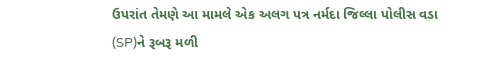ઉપરાંત તેમણે આ મામલે એક અલગ પત્ર નર્મદા જિલ્લા પોલીસ વડા (SP)ને રૂબરૂ મળી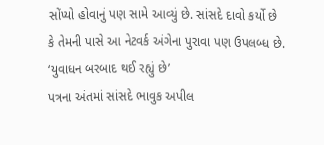સોંપ્યો હોવાનું પણ સામે આવ્યું છે. સાંસદે દાવો કર્યો છે કે તેમની પાસે આ નેટવર્ક અંગેના પુરાવા પણ ઉપલબ્ધ છે.
‘યુવાધન બરબાદ થઈ રહ્યું છે’
પત્રના અંતમાં સાંસદે ભાવુક અપીલ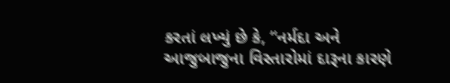કરતાં લખ્યું છે કે, “નર્મદા અને આજુબાજુના વિસ્તારોમાં દારૂના કારણે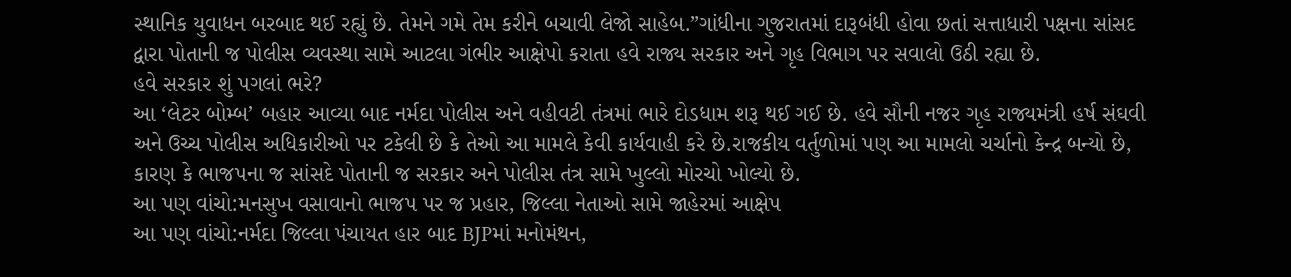સ્થાનિક યુવાધન બરબાદ થઈ રહ્યું છે. તેમને ગમે તેમ કરીને બચાવી લેજો સાહેબ.”ગાંધીના ગુજરાતમાં દારૂબંધી હોવા છતાં સત્તાધારી પક્ષના સાંસદ દ્વારા પોતાની જ પોલીસ વ્યવસ્થા સામે આટલા ગંભીર આક્ષેપો કરાતા હવે રાજ્ય સરકાર અને ગૃહ વિભાગ પર સવાલો ઉઠી રહ્યા છે.
હવે સરકાર શું પગલાં ભરે?
આ ‘લેટર બોમ્બ’ બહાર આવ્યા બાદ નર્મદા પોલીસ અને વહીવટી તંત્રમાં ભારે દોડધામ શરૂ થઈ ગઈ છે. હવે સૌની નજર ગૃહ રાજ્યમંત્રી હર્ષ સંઘવી અને ઉચ્ચ પોલીસ અધિકારીઓ પર ટકેલી છે કે તેઓ આ મામલે કેવી કાર્યવાહી કરે છે.રાજકીય વર્તુળોમાં પણ આ મામલો ચર્ચાનો કેન્દ્ર બન્યો છે, કારણ કે ભાજપના જ સાંસદે પોતાની જ સરકાર અને પોલીસ તંત્ર સામે ખુલ્લો મોરચો ખોલ્યો છે.
આ પણ વાંચો:મનસુખ વસાવાનો ભાજપ પર જ પ્રહાર, જિલ્લા નેતાઓ સામે જાહેરમાં આક્ષેપ
આ પણ વાંચો:નર્મદા જિલ્લા પંચાયત હાર બાદ BJPમાં મનોમંથન,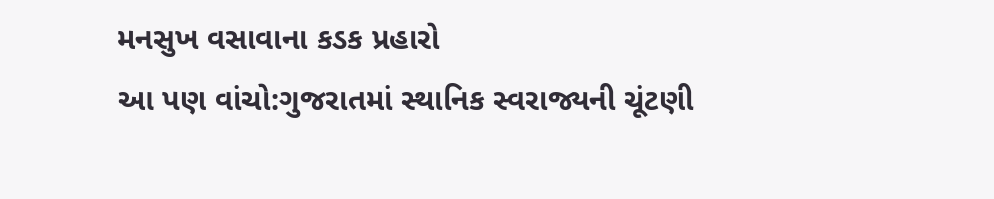મનસુખ વસાવાના કડક પ્રહારો
આ પણ વાંચો:ગુજરાતમાં સ્થાનિક સ્વરાજ્યની ચૂંટણી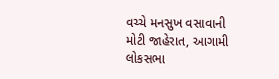વચ્ચે મનસુખ વસાવાની મોટી જાહેરાત, આગામી લોકસભા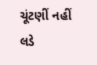ચૂંટણીં નહીં લડે